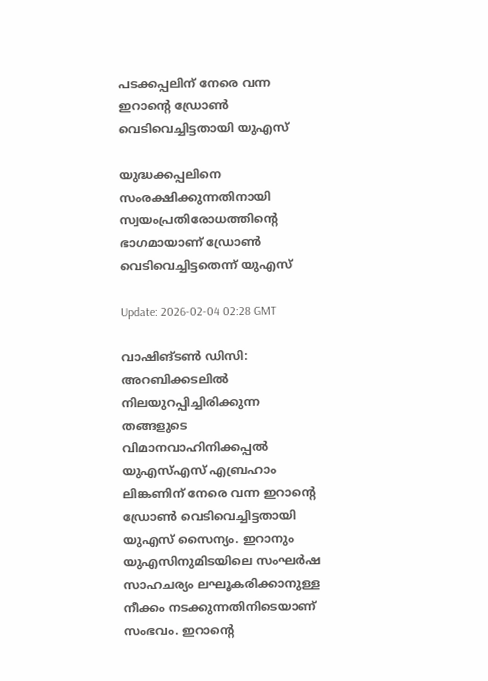പടക്കപ്പലിന് നേരെ വന്ന ഇറാൻ്റെ ഡ്രോണ്‍ വെടിവെച്ചിട്ടതായി യുഎസ്

യുദ്ധക്കപ്പലിനെ സംരക്ഷിക്കുന്നതിനായി സ്വയംപ്രതിരോധത്തിൻ്റെ ഭാഗമായാണ് ഡ്രോണ്‍ വെടിവെച്ചിട്ടതെന്ന് യുഎസ്

Update: 2026-02-04 02:28 GMT

വാഷിങ്ടണ്‍ ഡിസി: അറബിക്കടലില്‍ നിലയുറപ്പിച്ചിരിക്കുന്ന തങ്ങളുടെ വിമാനവാഹിനിക്കപ്പല്‍ യുഎസ്എസ് എബ്രഹാം ലിങ്കണിന് നേരെ വന്ന ഇറാൻ്റെ ഡ്രോണ്‍ വെടിവെച്ചിട്ടതായി യുഎസ് സൈന്യം. ഇറാനും യുഎസിനുമിടയിലെ സംഘര്‍ഷ സാഹചര്യം ലഘൂകരിക്കാനുള്ള നീക്കം നടക്കുന്നതിനിടെയാണ് സംഭവം. ഇറാൻ്റെ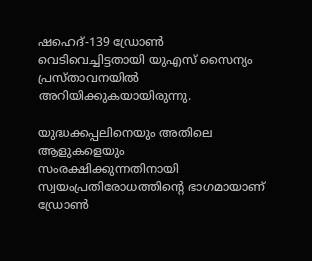ഷഹെദ്-139 ഡ്രോണ്‍ വെടിവെച്ചിട്ടതായി യുഎസ് സൈന്യം പ്രസ്താവനയില്‍ അറിയിക്കുകയായിരുന്നു.

യുദ്ധക്കപ്പലിനെയും അതിലെ ആളുകളെയും സംരക്ഷിക്കുന്നതിനായി സ്വയംപ്രതിരോധത്തിന്റെ ഭാഗമായാണ് ഡ്രോണ്‍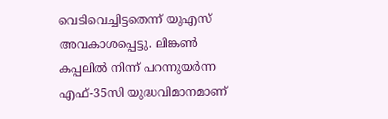വെടിവെച്ചിട്ടതെന്ന് യുഎസ് അവകാശപ്പെട്ടു. ലിങ്കണ്‍ കപ്പലില്‍ നിന്ന് പറന്നുയര്‍ന്ന എഫ്-35സി യുദ്ധവിമാനമാണ്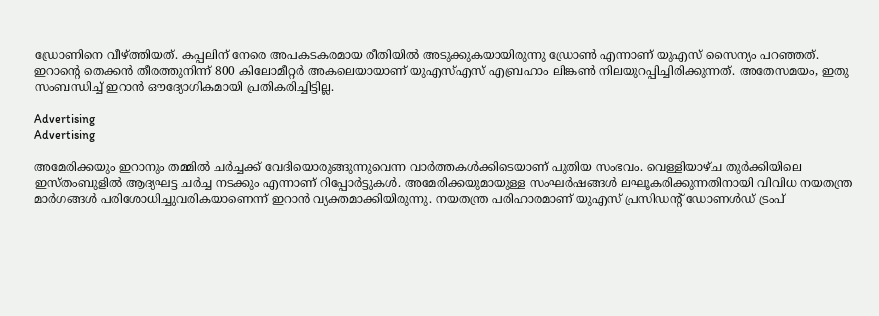ഡ്രോണിനെ വീഴ്ത്തിയത്. കപ്പലിന് നേരെ അപകടകരമായ രീതിയില്‍ അടുക്കുകയായിരുന്നു ഡ്രോണ്‍ എന്നാണ് യുഎസ് സൈന്യം പറഞ്ഞത്. ഇറാന്റെ തെക്കന്‍ തീരത്തുനിന്ന് 800 കിലോമീറ്റര്‍ അകലെയായാണ് യുഎസ്എസ് എബ്രഹാം ലിങ്കണ്‍ നിലയുറപ്പിച്ചിരിക്കുന്നത്. അതേസമയം, ഇതു സംബന്ധിച്ച് ഇറാന്‍ ഔദ്യോഗികമായി പ്രതികരിച്ചിട്ടില്ല.

Advertising
Advertising

അമേരിക്കയും ഇറാനും തമ്മില്‍ ചര്‍ച്ചക്ക് വേദിയൊരുങ്ങുന്നുവെന്ന വാര്‍ത്തകള്‍ക്കിടെയാണ് പുതിയ സംഭവം. വെള്ളിയാഴ്ച തുര്‍ക്കിയിലെ ഇസ്തംബുളില്‍ ആദ്യഘട്ട ചര്‍ച്ച നടക്കും എന്നാണ് റിപ്പോര്‍ട്ടുകള്‍. അമേരിക്കയുമായുള്ള സംഘര്‍ഷങ്ങള്‍ ലഘൂകരിക്കുന്നതിനായി വിവിധ നയതന്ത്ര മാര്‍ഗങ്ങള്‍ പരിശോധിച്ചുവരികയാണെന്ന് ഇറാന്‍ വ്യക്തമാക്കിയിരുന്നു. നയതന്ത്ര പരിഹാരമാണ് യുഎസ് പ്രസിഡന്റ് ഡോണള്‍ഡ് ട്രംപ്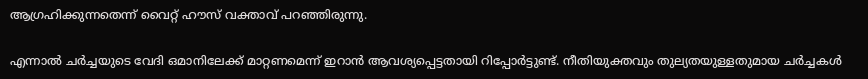ആഗ്രഹിക്കുന്നതെന്ന് വൈറ്റ് ഹൗസ് വക്താവ് പറഞ്ഞിരുന്നു.

എന്നാല്‍ ചര്‍ച്ചയുടെ വേദി ഒമാനിലേക്ക് മാറ്റണമെന്ന് ഇറാന്‍ ആവശ്യപ്പെട്ടതായി റിപ്പോര്‍ട്ടുണ്ട്. നീതിയുക്തവും തുല്യതയുള്ളതുമായ ചര്‍ച്ചകള്‍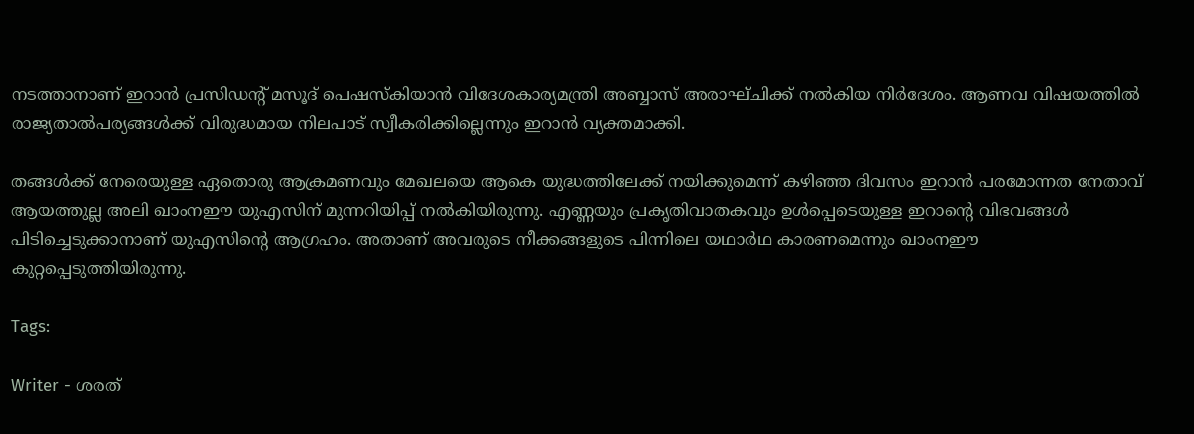നടത്താനാണ് ഇറാന്‍ പ്രസിഡന്റ് മസൂദ് പെഷസ്‌കിയാന്‍ വിദേശകാര്യമന്ത്രി അബ്ബാസ് അരാഘ്ചിക്ക് നല്‍കിയ നിര്‍ദേശം. ആണവ വിഷയത്തില്‍ രാജ്യതാല്‍പര്യങ്ങള്‍ക്ക് വിരുദ്ധമായ നിലപാട് സ്വീകരിക്കില്ലെന്നും ഇറാന്‍ വ്യക്തമാക്കി.

തങ്ങള്‍ക്ക് നേരെയുള്ള ഏതൊരു ആക്രമണവും മേഖലയെ ആകെ യുദ്ധത്തിലേക്ക് നയിക്കുമെന്ന് കഴിഞ്ഞ ദിവസം ഇറാന്‍ പരമോന്നത നേതാവ് ആയത്തുല്ല അലി ഖാംനഈ യുഎസിന് മുന്നറിയിപ്പ് നല്‍കിയിരുന്നു. എണ്ണയും പ്രകൃതിവാതകവും ഉള്‍പ്പെടെയുള്ള ഇറാന്റെ വിഭവങ്ങള്‍ പിടിച്ചെടുക്കാനാണ് യുഎസിന്റെ ആഗ്രഹം. അതാണ് അവരുടെ നീക്കങ്ങളുടെ പിന്നിലെ യഥാര്‍ഥ കാരണമെന്നും ഖാംനഈ കുറ്റപ്പെടുത്തിയിരുന്നു.

Tags:

Writer - ശരത്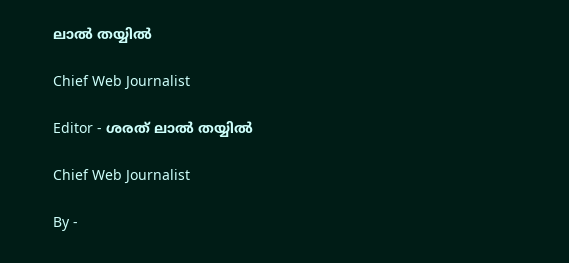ലാൽ തയ്യിൽ

Chief Web Journalist

Editor - ശരത് ലാൽ തയ്യിൽ

Chief Web Journalist

By -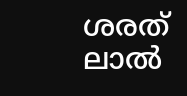ശരത് ലാൽ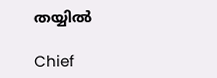തയ്യിൽ

Chief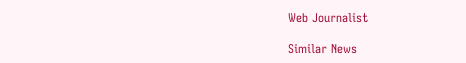Web Journalist

Similar News